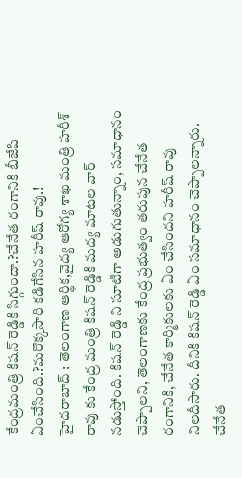కేంద్రమంత్రి కిషన్ రెడ్డికి సిగ్గుందా.?చేనేత రంగానికి బీజేపి ఏంచేసింది.?మరొక్కసారి కడిగేసిన హరీష్ రావు.!
హైదరాబాద్ : తెలంగాణ ఆర్థిక,వైద్య ఆరోగ్య శాఖ మంత్రి హరీశ్ రావు కు కేంద్ర మంత్రి కిషన్ రెడ్డికి మద్య మాటల వార్ నడుస్తోంది. కిషన్ రెడ్డి ని సూటిగా అడుగుతున్నాం, సమాధానం చెప్పాలని, తెలంగాణకు కేంద్ర ప్రభుత్వం తరుపున చేనేత రంగానికి, చేనేత కార్మికులకు ఏం చేసిందని హరీష్ రావు నిలదీసారు. దీనికి కిషన్ రెడ్డి ఏం సమాధానం చెప్పాలన్నారు. చేనేత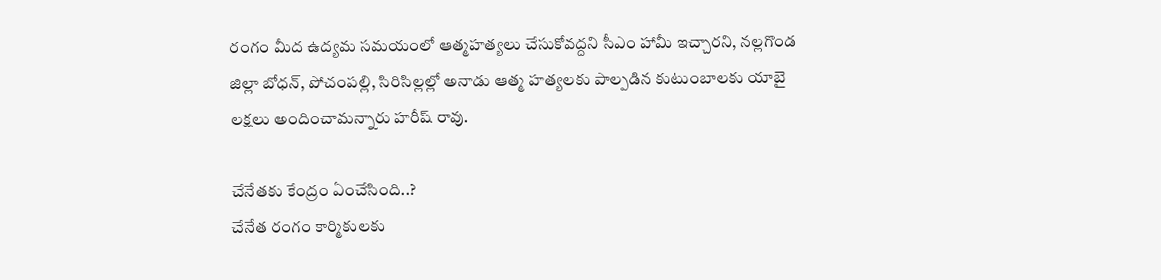రంగం మీద ఉద్యమ సమయంలో ఆత్మహత్యలు చేసుకోవద్దని సీఎం హామీ ఇచ్చారని, నల్లగొండ జిల్లా బోధన్, పోచంపల్లి, సిరిసిల్లల్లో అనాడు ఆత్మ హత్యలకు పాల్పడిన కుటుంబాలకు యాబై లక్షలు అందించామన్నారు హరీష్ రావు.

చేనేతకు కేంద్రం ఏంచేసింది..?
చేనేత రంగం కార్మికులకు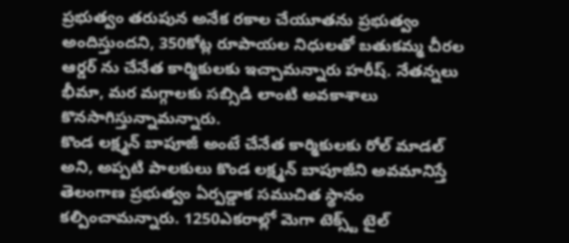ప్రభుత్వం తరుపున అనేక రకాల చేయూతను ప్రభుత్వం అందిస్తుందని, 350కోట్ల రూపాయల నిధులతో బతుకమ్మ చీరల ఆర్డర్ ను చేనేత కార్మికులకు ఇచ్చామన్నారు హరీష్. నేతన్నలు భీమా, మర మగ్గాలకు సబ్సిడి లాంటి అవకాశాలు కొనసాగిస్తున్నామన్నారు.
కొండ లక్ష్మన్ బాపూజీ అంటే చేనేత కార్మికులకు రోల్ మాడల్ అని, అప్పటి పాలకులు కొండ లక్ష్మన్ బాపూజీని అవమానిస్తే తెలంగాణ ప్రభుత్వం ఏర్పడ్డాక సముచిత స్థానం కల్పించామన్నారు. 1250ఎకరాల్లో మెగా టెక్స్ట్ టైల్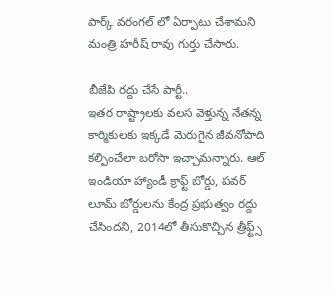పార్క్ వరంగల్ లో ఏర్పాటు చేశామని మంత్రి హరీష్ రావు గుర్తు చేసారు.

బీజేపి రద్దు చేసే పార్టీ..
ఇతర రాష్ట్రాలకు వలస వెళ్తున్న నేతన్న కార్మికులకు ఇక్కడే మెరుగైన జీవనోపాది కల్పించేలా బరోసా ఇచ్చామన్నారు. ఆల్ ఇండియా హ్యాండీ క్రాఫ్ట్ బోర్డు, పవర్ లూమ్ బోర్డులను కేంద్ర ప్రభుత్వం రద్దు చేసిందని, 2014లో తీసుకొచ్చిన త్రీఫ్ట్స్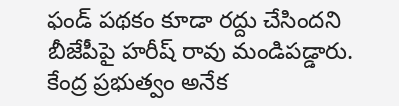ఫండ్ పథకం కూడా రద్దు చేసిందని బీజేపీపై హరీష్ రావు మండిపడ్డారు. కేంద్ర ప్రభుత్వం అనేక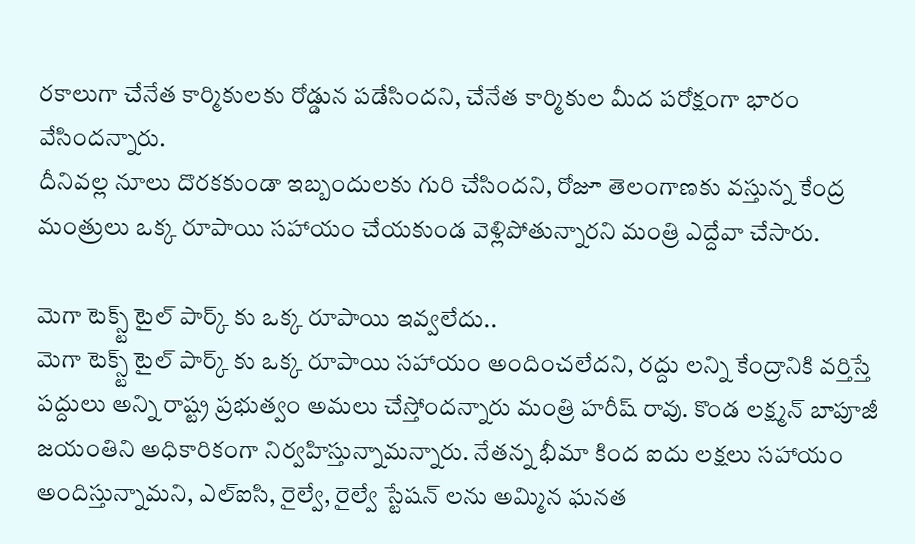రకాలుగా చేనేత కార్మికులకు రోడ్డున పడేసిందని, చేనేత కార్మికుల మీద పరోక్షంగా భారం వేసిందన్నారు.
దీనివల్ల నూలు దొరకకుండా ఇబ్బందులకు గురి చేసిందని, రోజూ తెలంగాణకు వస్తున్న కేంద్ర మంత్రులు ఒక్క రూపాయి సహాయం చేయకుండ వెళ్లిపోతున్నారని మంత్రి ఎద్దేవా చేసారు.

మెగా టెక్స్ట్ టైల్ పార్క్ కు ఒక్క రూపాయి ఇవ్వలేదు..
మెగా టెక్స్ట్ టైల్ పార్క్ కు ఒక్క రూపాయి సహాయం అందించలేదని, రద్దు లన్ని కేంద్రానికి వర్తిస్తే పద్దులు అన్ని రాష్ట్ర ప్రభుత్వం అమలు చేస్తోందన్నారు మంత్రి హరీష్ రావు. కొండ లక్ష్మన్ బాపూజీ జయంతిని అధికారికంగా నిర్వహిస్తున్నామన్నారు. నేతన్న భీమా కింద ఐదు లక్షలు సహాయం అందిస్తున్నామని, ఎల్ఐసి, రైల్వే, రైల్వే స్టేషన్ లను అమ్మిన ఘనత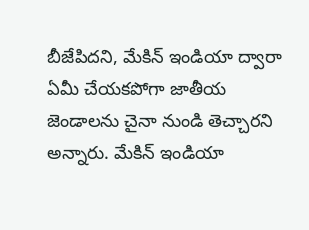బీజేపిదని, మేకిన్ ఇండియా ద్వారా ఏమీ చేయకపోగా జాతీయ జెండాలను చైనా నుండి తెచ్చారని అన్నారు. మేకిన్ ఇండియా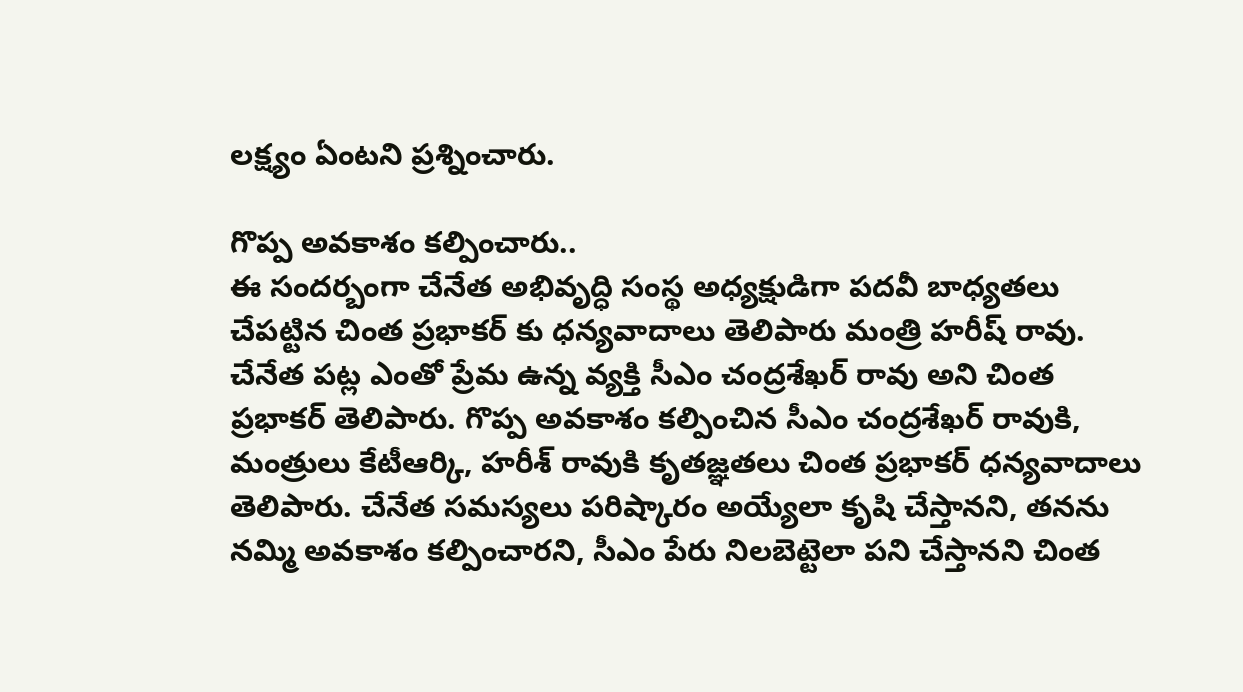లక్ష్యం ఏంటని ప్రశ్నించారు.

గొప్ప అవకాశం కల్పించారు..
ఈ సందర్బంగా చేనేత అభివృద్ధి సంస్థ అధ్యక్షుడిగా పదవీ బాధ్యతలు చేపట్టిన చింత ప్రభాకర్ కు ధన్యవాదాలు తెలిపారు మంత్రి హరీష్ రావు. చేనేత పట్ల ఎంతో ప్రేమ ఉన్న వ్యక్తి సీఎం చంద్రశేఖర్ రావు అని చింత ప్రభాకర్ తెలిపారు. గొప్ప అవకాశం కల్పించిన సీఎం చంద్రశేఖర్ రావుకి, మంత్రులు కేటీఆర్కి, హరీశ్ రావుకి కృతజ్ఞతలు చింత ప్రభాకర్ ధన్యవాదాలు తెలిపారు. చేనేత సమస్యలు పరిష్కారం అయ్యేలా కృషి చేస్తానని, తనను నమ్మి అవకాశం కల్పించారని, సీఎం పేరు నిలబెట్టెలా పని చేస్తానని చింత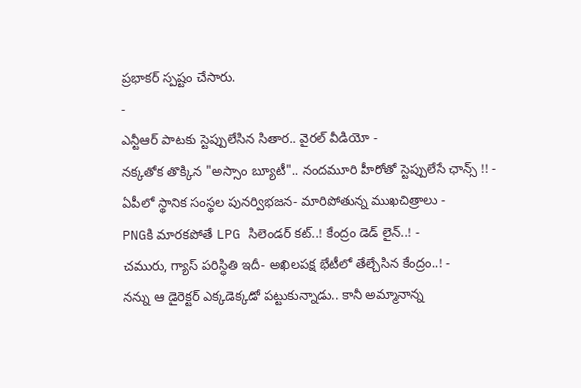ప్రభాకర్ స్పష్టం చేసారు.
-
ఎన్టీఆర్ పాటకు స్టెప్పులేసిన సితార.. వైరల్ వీడియో -
నక్కతోక తొక్కిన "అస్సాం బ్యూటీ".. నందమూరి హీరోతో స్టెప్పులేసే ఛాన్స్ !! -
ఏపీలో స్థానిక సంస్థల పునర్విభజన- మారిపోతున్న ముఖచిత్రాలు -
PNGకి మారకపోతే LPG సిలెండర్ కట్..! కేంద్రం డెడ్ లైన్..! -
చమురు, గ్యాస్ పరిస్ధితి ఇదీ- అఖిలపక్ష భేటీలో తేల్చేసిన కేంద్రం..! -
నన్ను ఆ డైరెక్టర్ ఎక్కడెక్కడో పట్టుకున్నాడు.. కానీ అమ్మానాన్న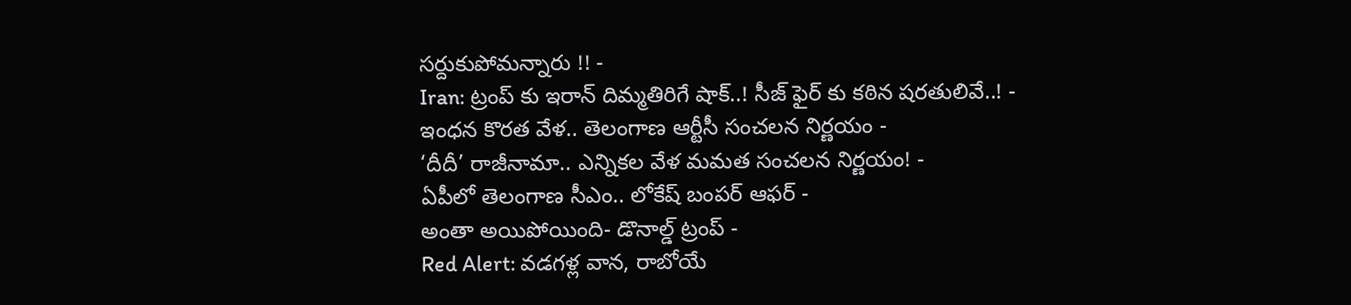సర్దుకుపోమన్నారు !! -
Iran: ట్రంప్ కు ఇరాన్ దిమ్మతిరిగే షాక్..! సీజ్ ఫైర్ కు కఠిన షరతులివే..! -
ఇంధన కొరత వేళ.. తెలంగాణ ఆర్టీసీ సంచలన నిర్ణయం -
‘దీదీ’ రాజీనామా.. ఎన్నికల వేళ మమత సంచలన నిర్ణయం! -
ఏపీలో తెలంగాణ సీఎం.. లోకేష్ బంపర్ ఆఫర్ -
అంతా అయిపోయింది- డొనాల్డ్ ట్రంప్ -
Red Alert: వడగళ్ల వాన, రాబోయే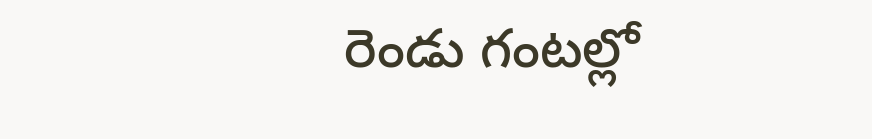రెండు గంటల్లో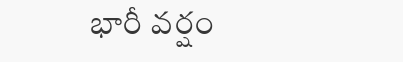భారీ వర్షం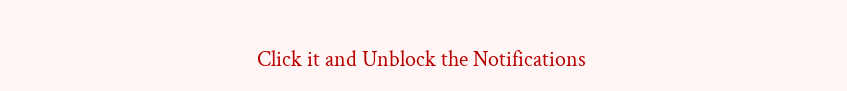Click it and Unblock the Notifications